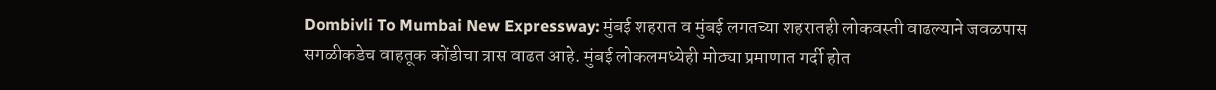Dombivli To Mumbai New Expressway: मुंबई शहरात व मुंबई लगतच्या शहरातही लोकवस्ती वाढल्याने जवळपास सगळीकडेच वाहतूक कोंडीचा त्रास वाढत आहे. मुंबई लोकलमध्येही मोठ्या प्रमाणात गर्दी होत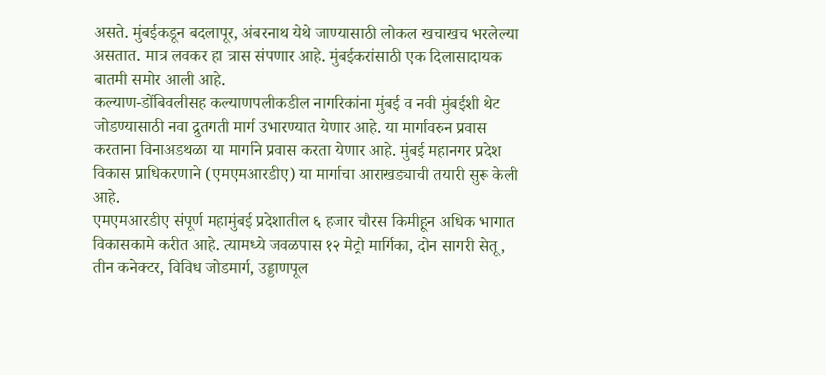असते. मुंबईकडून बदलापूर, अंबरनाथ येथे जाण्यासाठी लोकल खचाखच भरलेल्या असतात. मात्र लवकर हा त्रास संपणार आहे. मुंबईकरांसाठी एक दिलासादायक बातमी समोर आली आहे.
कल्याण-डोंबिवलीसह कल्याणपलीकडील नागरिकांना मुंबई व नवी मुंबईशी थेट जोडण्यासाठी नवा द्रुतगती मार्ग उभारण्यात येणार आहे. या मार्गावरुन प्रवास करताना विनाअडथळा या मार्गाने प्रवास करता येणार आहे. मुंबई महानगर प्रदेश विकास प्राधिकरणाने (एमएमआरडीए) या मार्गाचा आराखड्याची तयारी सुरू केली आहे.
एमएमआरडीए संपूर्ण महामुंबई प्रदेशातील ६ हजार चौरस किमीहून अधिक भागात विकासकामे करीत आहे. त्यामध्ये जवळपास १२ मेट्रो मार्गिका, दोन सागरी सेतू, तीन कनेक्टर, विविध जोडमार्ग, उड्डाणपूल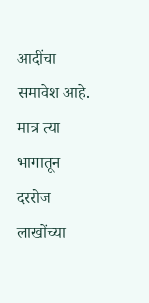आदींचा समावेश आहे. मात्र त्या भागातून दररोज लाखोंच्या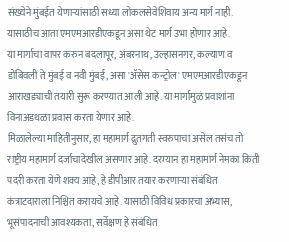संख्येने मुंबईत येणाऱ्यांसाठी सध्या लोकलसेवेशिवाय अन्य मार्ग नाही. यासाठीच आता एमएमआरडीएकडून असा थेट मार्ग उभा होणार आहे.
या मार्गाचा वापर करुन बदलापूर, अंबरनाथ, उल्हासनगर, कल्याण व डोंबिवली ते मुंबई व नवी मुंबई, असा 'ॲसेस कन्ट्रोल' एमएमआरडीएकडून आराखड्याची तयारी सुरू करण्यात आली आहे. या मार्गामुळं प्रवाशांना विनाअडथळा प्रवास करता येणार आहे.
मिळालेल्या माहितीनुसार, हा महामार्ग द्रुतगती स्वरुपाचा असेल तसंच तो राष्ट्रीय महामार्ग दर्जाचादेखील असणार आहे. दरम्यान हा महामार्ग नेमका किती पदरी करता येणे शक्य आहे, हे डीपीआर तयार करणाऱ्या संबंधित कंत्राटदाराला निश्चित करायचे आहे. यासाठी विविध प्रकारचा अभ्यास, भूसंपादनाची आवश्यकता, सर्वेक्षण हे संबंधित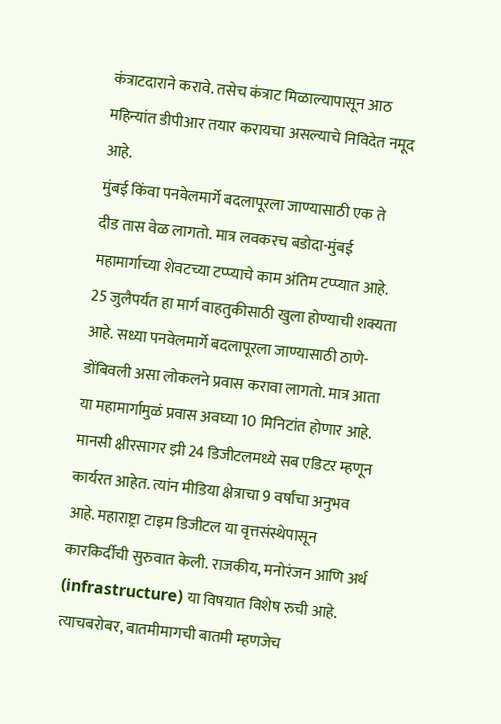कंत्राटदाराने करावे. तसेच कंत्राट मिळाल्यापासून आठ महिन्यांत डीपीआर तयार करायचा असल्याचे निविदेत नमूद आहे.
मुंबई किंवा पनवेलमार्गे बदलापूरला जाण्यासाठी एक ते दीड तास वेळ लागतो. मात्र लवकरच बडोदा-मुंबई महामार्गाच्या शेवटच्या टप्प्याचे काम अंतिम टप्प्यात आहे. 25 जुलैपर्यंत हा मार्ग वाहतुकीसाठी खुला होण्याची शक्यता आहे. सध्या पनवेलमार्गे बदलापूरला जाण्यासाठी ठाणे-डोंबिवली असा लोकलने प्रवास करावा लागतो. मात्र आता या महामार्गामुळं प्रवास अवघ्या 10 मिनिटांत होणार आहे.
मानसी क्षीरसागर झी 24 डिजीटलमध्ये सब एडिटर म्हणून कार्यरत आहेत. त्यांन मीडिया क्षेत्राचा 9 वर्षांचा अनुभव आहे. महाराष्ट्रा टाइम डिजीटल या वृत्तसंस्थेपासून कारकिर्दीची सुरुवात केली. राजकीय, मनोरंजन आणि अर्थ (infrastructure) या विषयात विशेष रुची आहे. त्याचबरोबर, बातमीमागची बातमी म्हणजेच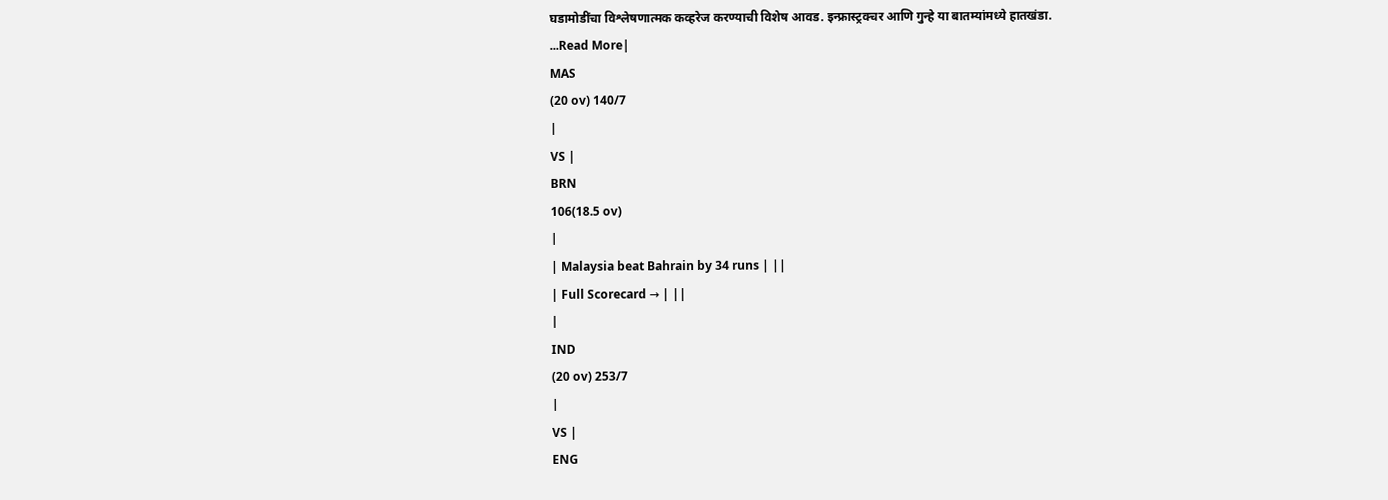घडामोडींचा विश्लेषणात्मक कव्हरेज करण्याची विशेष आवड. इन्फ्रास्ट्रक्चर आणि गुन्हे या बातम्यांमध्ये हातखंडा.
...Read More|
MAS
(20 ov) 140/7
|
VS |
BRN
106(18.5 ov)
|
| Malaysia beat Bahrain by 34 runs | ||
| Full Scorecard → | ||
|
IND
(20 ov) 253/7
|
VS |
ENG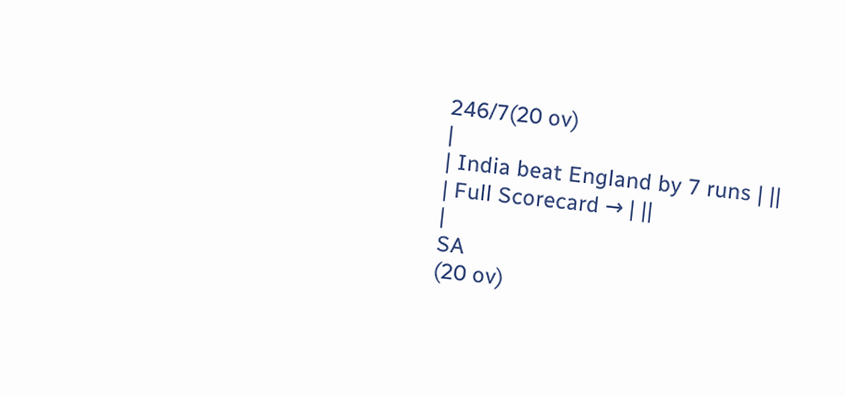246/7(20 ov)
|
| India beat England by 7 runs | ||
| Full Scorecard → | ||
|
SA
(20 ov)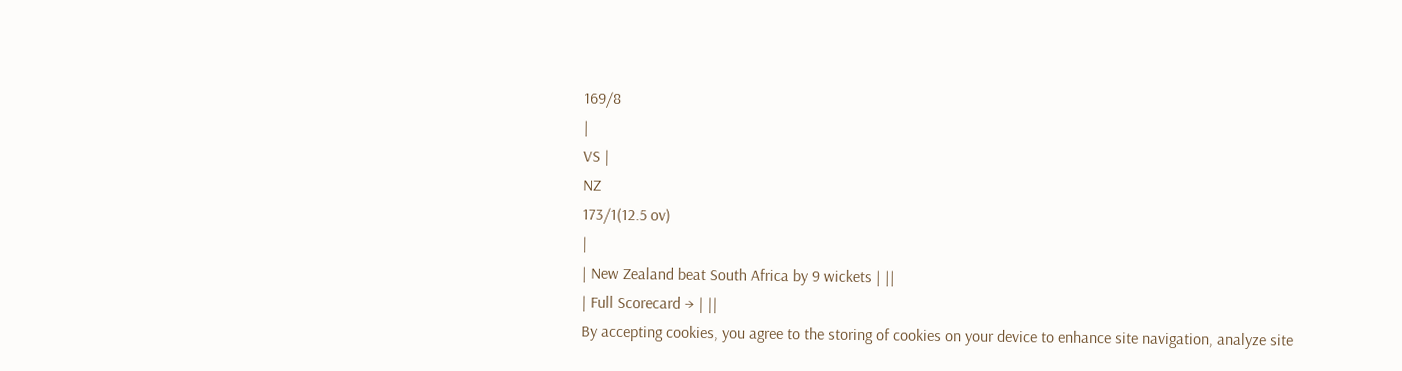169/8
|
VS |
NZ
173/1(12.5 ov)
|
| New Zealand beat South Africa by 9 wickets | ||
| Full Scorecard → | ||
By accepting cookies, you agree to the storing of cookies on your device to enhance site navigation, analyze site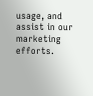usage, and assist in our marketing efforts.